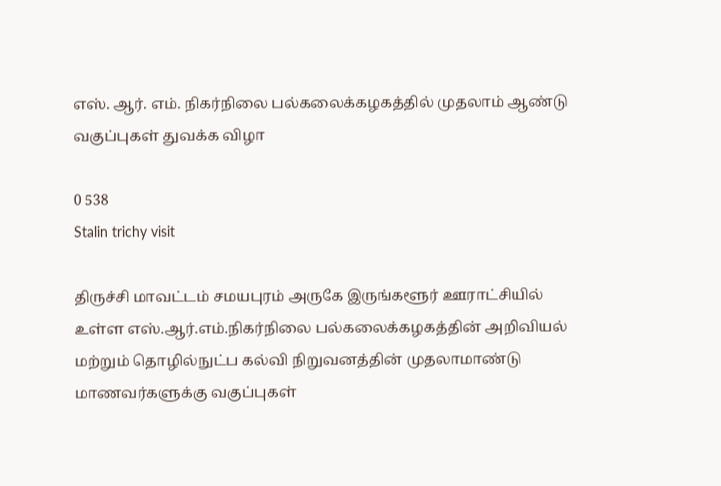எஸ். ஆர். எம். நிகர்நிலை பல்கலைக்கழகத்தில் முதலாம் ஆண்டு வகுப்புகள் துவக்க விழா

0 538
Stalin trichy visit

திருச்சி மாவட்டம் சமயபுரம் அருகே இருங்களூர் ஊராட்சியில் உள்ள எஸ்.ஆர்.எம்.நிகர்நிலை பல்கலைக்கழகத்தின் அறிவியல் மற்றும் தொழில்நுட்ப கல்வி நிறுவனத்தின் முதலாமாண்டு மாணவர்களுக்கு வகுப்புகள்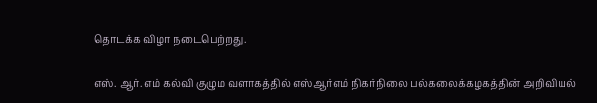தொடக்க விழா நடைபெற்றது.

எஸ். ஆர். எம் கல்வி குழும வளாகத்தில் எஸ்ஆர்எம் நிகர்நிலை பல்கலைக்கழகத்தின் அறிவியல்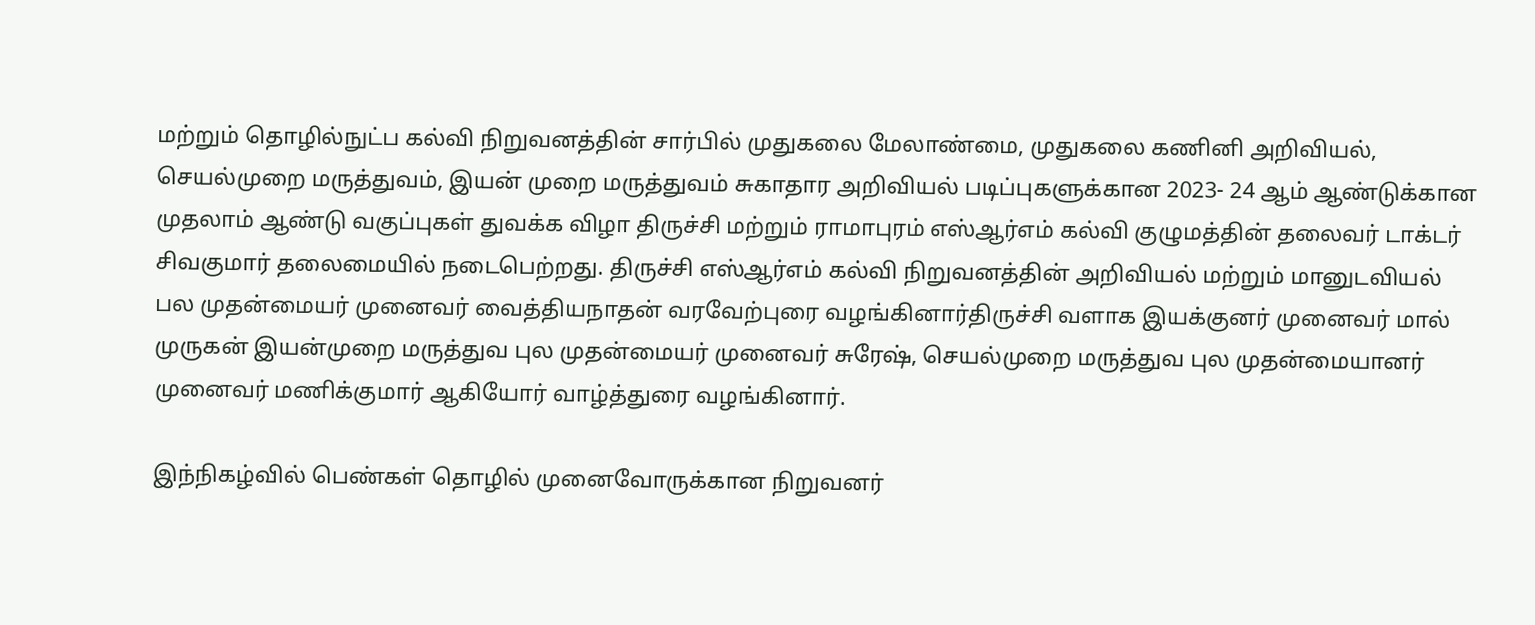மற்றும் தொழில்நுட்ப கல்வி நிறுவனத்தின் சார்பில் முதுகலை மேலாண்மை, முதுகலை கணினி அறிவியல், செயல்முறை மருத்துவம், இயன் முறை மருத்துவம் சுகாதார அறிவியல் படிப்புகளுக்கான 2023- 24 ஆம் ஆண்டுக்கான முதலாம் ஆண்டு வகுப்புகள் துவக்க விழா திருச்சி மற்றும் ராமாபுரம் எஸ்ஆர்எம் கல்வி குழுமத்தின் தலைவர் டாக்டர் சிவகுமார் தலைமையில் நடைபெற்றது. திருச்சி எஸ்ஆர்எம் கல்வி நிறுவனத்தின் அறிவியல் மற்றும் மானுடவியல் பல முதன்மையர் முனைவர் வைத்தியநாதன் வரவேற்புரை வழங்கினார்திருச்சி வளாக இயக்குனர் முனைவர் மால் முருகன் இயன்முறை மருத்துவ புல முதன்மையர் முனைவர் சுரேஷ், செயல்முறை மருத்துவ புல முதன்மையானர் முனைவர் மணிக்குமார் ஆகியோர் வாழ்த்துரை வழங்கினார்.

இந்நிகழ்வில் பெண்கள் தொழில் முனைவோருக்கான நிறுவனர்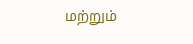மற்றும்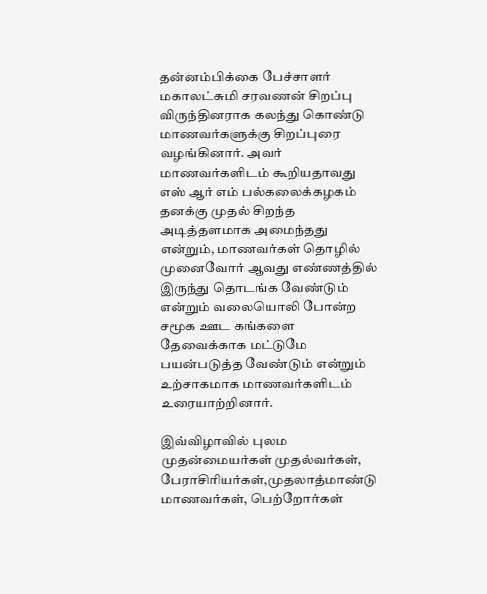தன்னம்பிக்கை பேச்சாளர் மகாலட்சுமி சரவணன் சிறப்பு விருந்தினராக கலந்து கொண்டு மாணவர்களுக்கு சிறப்புரை வழங்கினார். அவர் மாணவர்களிடம் கூறியதாவது எஸ் ஆர் எம் பல்கலைக்கழகம் தனக்கு முதல் சிறந்த அடித்தளமாக அமைந்தது என்றும், மாணவர்கள் தொழில் முனைவோர் ஆவது எண்ணத்தில் இருந்து தொடங்க வேண்டும் என்றும் வலையொலி போன்ற சமூக ஊட கங்களை தேவைக்காக மட்டுமே பயன்படுத்த வேண்டும் என்றும் உற்சாகமாக மாணவர்களிடம் உரையாற்றினார்.

இவ்விழாவில் புலம முதன்மையர்கள் முதல்வர்கள், பேராசிரியர்கள்,முதலாத்மாண்டு மாணவர்கள், பெற்றோர்கள்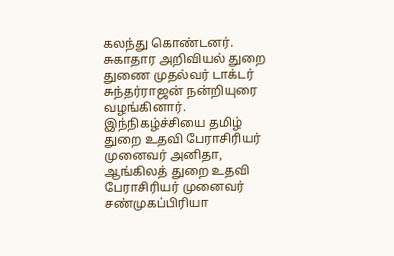கலந்து கொண்டனர். சுகாதார அறிவியல் துறை துணை முதல்வர் டாக்டர் சுந்தர்ராஜன் நன்றியுரை வழங்கினார். இந்நிகழ்ச்சியை தமிழ் துறை உதவி பேராசிரியர் முனைவர் அனிதா, ஆங்கிலத் துறை உதவி பேராசிரியர் முனைவர் சண்முகப்பிரியா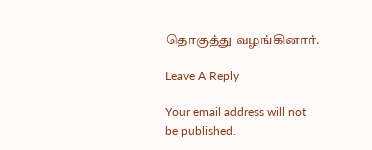தொகுத்து வழங்கினார்.

Leave A Reply

Your email address will not be published.